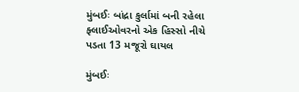મુંબઈઃ બાંદ્રા કુર્લામાં બની રહેલા ફ્લાઈઓવરનો એક હિસ્સો નીચે પડતા 13 મજૂરો ઘાયલ

મુંબઈઃ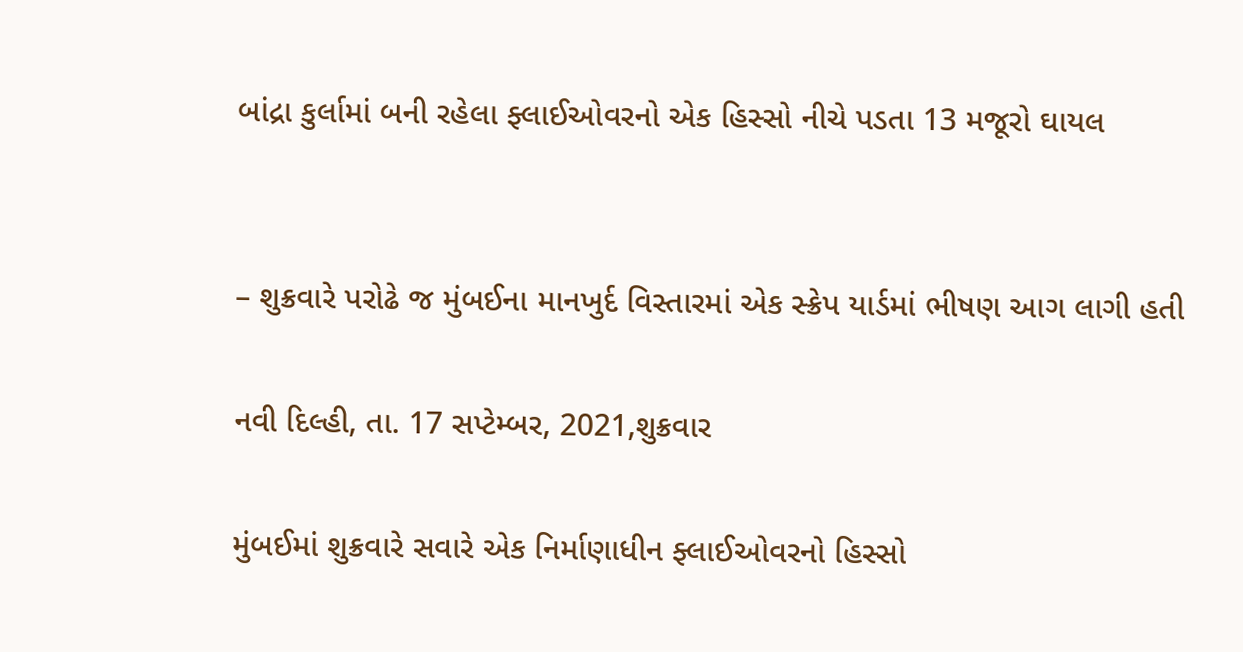બાંદ્રા કુર્લામાં બની રહેલા ફ્લાઈઓવરનો એક હિસ્સો નીચે પડતા 13 મજૂરો ઘાયલ


– શુક્રવારે પરોઢે જ મુંબઈના માનખુર્દ વિસ્તારમાં એક સ્ક્રેપ યાર્ડમાં ભીષણ આગ લાગી હતી

નવી દિલ્હી, તા. 17 સપ્ટેમ્બર, 2021,શુક્રવાર

મુંબઈમાં શુક્રવારે સવારે એક નિર્માણાધીન ફ્લાઈઓવરનો હિસ્સો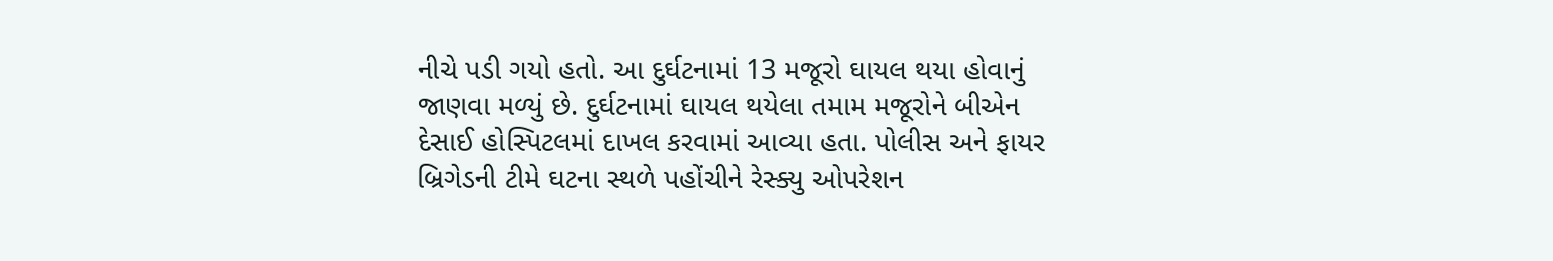નીચે પડી ગયો હતો. આ દુર્ઘટનામાં 13 મજૂરો ઘાયલ થયા હોવાનું જાણવા મળ્યું છે. દુર્ઘટનામાં ઘાયલ થયેલા તમામ મજૂરોને બીએન દેસાઈ હોસ્પિટલમાં દાખલ કરવામાં આવ્યા હતા. પોલીસ અને ફાયર બ્રિગેડની ટીમે ઘટના સ્થળે પહોંચીને રેસ્ક્યુ ઓપરેશન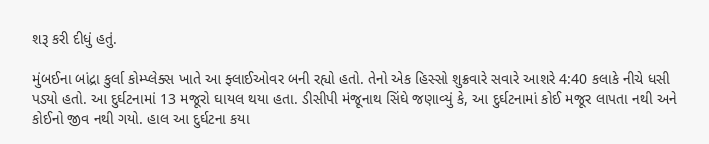શરૂ કરી દીધું હતું.

મુંબઈના બાંદ્રા કુર્લા કોમ્પ્લેક્સ ખાતે આ ફ્લાઈઓવર બની રહ્યો હતો. તેનો એક હિસ્સો શુક્રવારે સવારે આશરે 4:40 કલાકે નીચે ધસી પડ્યો હતો. આ દુર્ઘટનામાં 13 મજૂરો ઘાયલ થયા હતા. ડીસીપી મંજૂનાથ સિંઘે જણાવ્યું કે, આ દુર્ઘટનામાં કોઈ મજૂર લાપતા નથી અને કોઈનો જીવ નથી ગયો. હાલ આ દુર્ઘટના કયા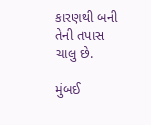કારણથી બની તેની તપાસ ચાલુ છે.

મુંબઈ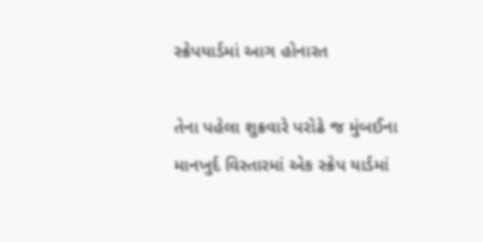સ્ક્રેપયાર્ડમાં આગ હોનારત

તેના પહેલા શુક્રવારે પરોઢે જ મુંબઈના માનખુર્દ વિસ્તારમાં એક સ્ક્રેપ યાર્ડમાં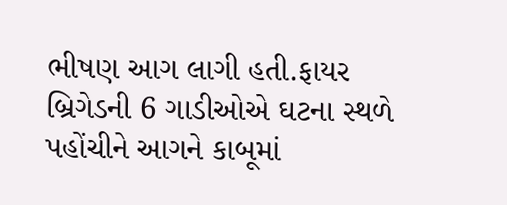ભીષણ આગ લાગી હતી.ફાયર બ્રિગેડની 6 ગાડીઓએ ઘટના સ્થળે પહોંચીને આગને કાબૂમાં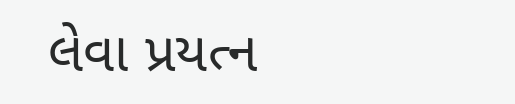લેવા પ્રયત્ન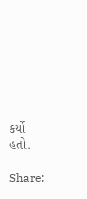કર્યો હતો.

Share: